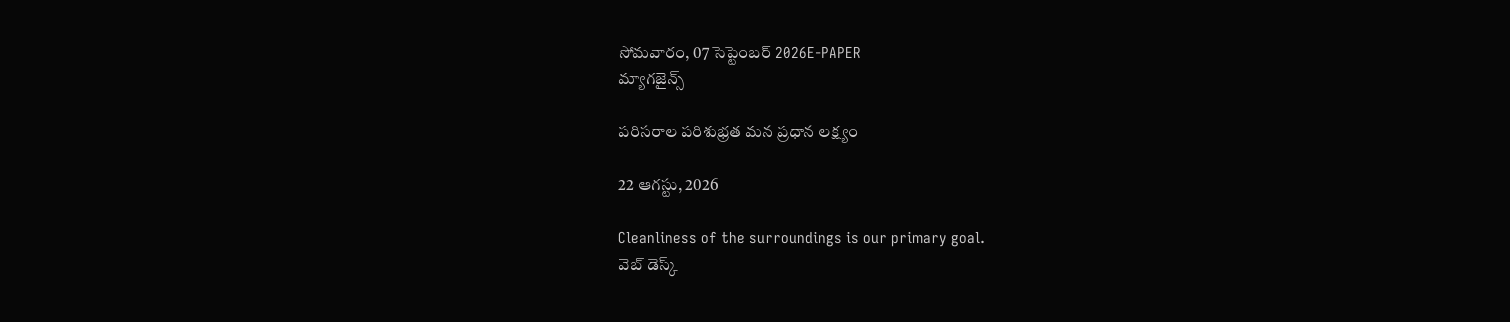సోమవారం, 07 సెప్టెంబర్ 2026E-PAPER
మ్యాగజైన్స్

పరిసరాల పరిశుభ్రత మన ప్రధాన లక్ష్యం

22 ఆగస్టు, 2026

Cleanliness of the surroundings is our primary goal.
వెబ్ డెస్క్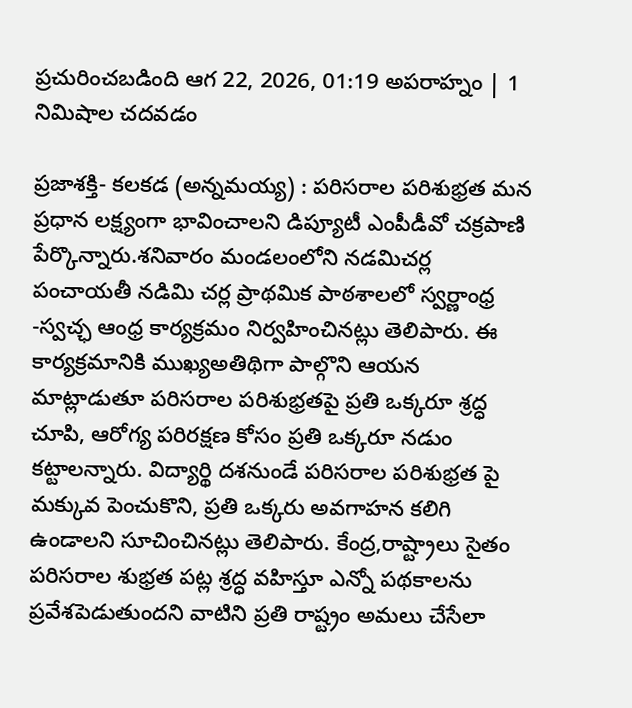ప్రచురించబడింది ఆగ 22, 2026, 01:19 అపరాహ్నం | 1 నిమిషాల చదవడం

ప్రజాశక్తి- కలకడ (అన్నమయ్య) : పరిసరాల పరిశుభ్రత మన ప్రధాన లక్ష్యంగా భావించాలని డిప్యూటీ ఎంపీడీవో చక్రపాణి పేర్కొన్నారు.శనివారం మండలంలోని నడమిచర్ల పంచాయతీ నడిమి చర్ల ప్రాథమిక పాఠశాలలో స్వర్ణాంధ్ర -స్వచ్ఛ ఆంధ్ర కార్యక్రమం నిర్వహించినట్లు తెలిపారు. ఈ కార్యక్రమానికి ముఖ్యఅతిథిగా పాల్గొని ఆయన మాట్లాడుతూ పరిసరాల పరిశుభ్రతపై ప్రతి ఒక్కరూ శ్రద్ధ చూపి, ఆరోగ్య పరిరక్షణ కోసం ప్రతి ఒక్కరూ నడుం కట్టాలన్నారు. విద్యార్థి దశనుండే పరిసరాల పరిశుభ్రత పై మక్కువ పెంచుకొని, ప్రతి ఒక్కరు అవగాహన కలిగి ఉండాలని సూచించినట్లు తెలిపారు. కేంద్ర,రాష్ట్రాలు సైతం పరిసరాల శుభ్రత పట్ల శ్రద్ధ వహిస్తూ ఎన్నో పథకాలను ప్రవేశపెడుతుందని వాటిని ప్రతి రాష్ట్రం అమలు చేసేలా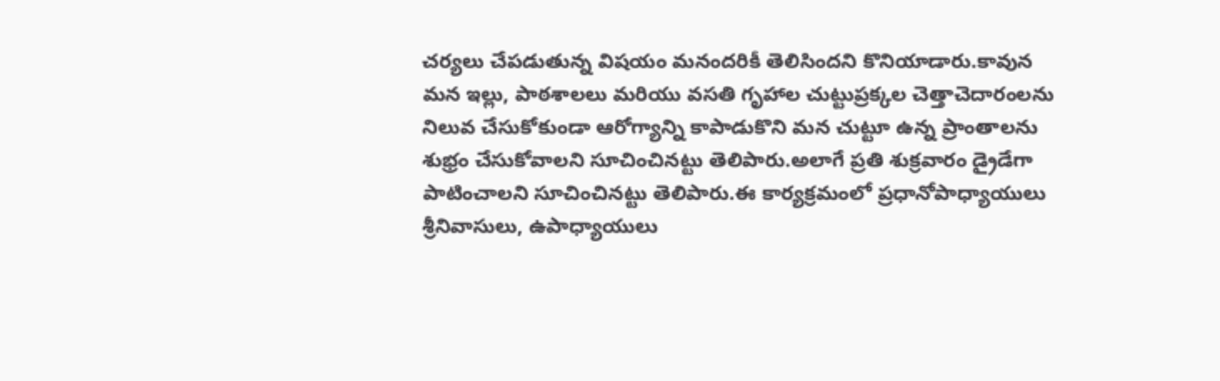చర్యలు చేపడుతున్న విషయం మనందరికీ తెలిసిందని కొనియాడారు.కావున మన ఇల్లు, పాఠశాలలు మరియు వసతి గృహాల చుట్టుప్రక్కల చెత్తాచెదారంలను నిలువ చేసుకోకుండా ఆరోగ్యాన్ని కాపాడుకొని మన చుట్టూ ఉన్న ప్రాంతాలను శుభ్రం చేసుకోవాలని సూచించినట్టు తెలిపారు.అలాగే ప్రతి శుక్రవారం డ్రైడేగా పాటించాలని సూచించినట్టు తెలిపారు.ఈ కార్యక్రమంలో ప్రధానోపాధ్యాయులు శ్రీనివాసులు, ఉపాధ్యాయులు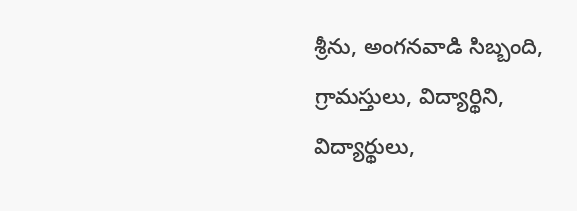శ్రీను, అంగనవాడి సిబ్బంది, గ్రామస్తులు, విద్యార్థిని, విద్యార్థులు,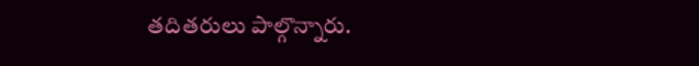తదితరులు పాల్గొన్నారు.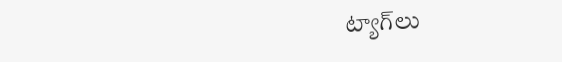ట్యాగ్‌లు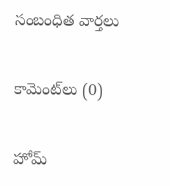సంబంధిత వార్తలు

కామెంట్‌లు (0)

హోమ్